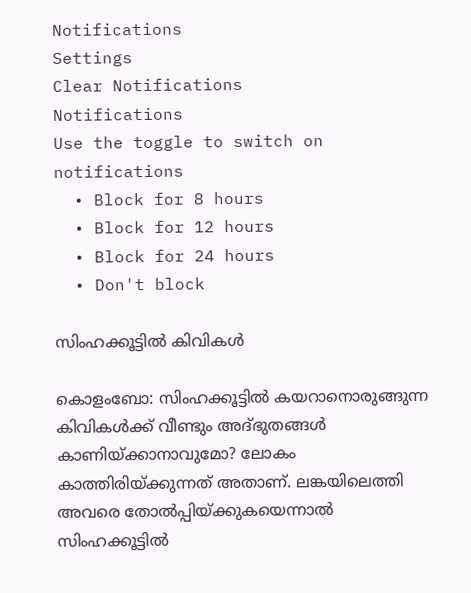Notifications
Settings
Clear Notifications
Notifications
Use the toggle to switch on notifications
  • Block for 8 hours
  • Block for 12 hours
  • Block for 24 hours
  • Don't block

സിംഹക്കൂട്ടില്‍ കിവികള്‍

കൊളംബോ: സിംഹക്കൂട്ടില്‍ കയറാനൊരുങ്ങുന്ന കിവികള്‍ക്ക് വീണ്ടും അദ്ഭുതങ്ങള്‍ കാണിയ്ക്കാനാവുമോ? ലോകം കാത്തിരിയ്ക്കുന്നത് അതാണ്. ലങ്കയിലെത്തി അവരെ തോല്‍പ്പിയ്ക്കുകയെന്നാല്‍ സിംഹക്കൂട്ടില്‍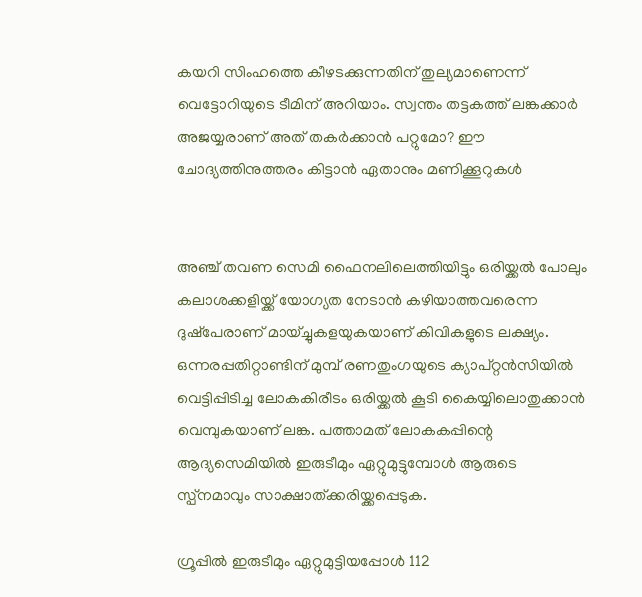കയറി സിംഹത്തെ കീഴടക്കുന്നതിന് തുല്യമാണെന്ന് വെട്ടോറിയുടെ ടീമിന് അറിയാം. സ്വന്തം തട്ടകത്ത് ലങ്കക്കാര്‍ അജയ്യരാണ് അത് തകര്‍ക്കാന്‍ പറ്റുമോ? ഈ ചോദ്യത്തിനുത്തരം കിട്ടാന്‍ ഏതാനും മണിക്കൂറുകള്‍


അഞ്ച് തവണ സെമി ഫൈനലിലെത്തിയിട്ടും ഒരിയ്ക്കല്‍ പോലും കലാശക്കളിയ്ക്ക് യോഗ്യത നേടാന്‍ കഴിയാത്തവരെന്ന ദുഷ്‌പേരാണ് മായ്ച്ചുകളയുകയാണ് കിവികളുടെ ലക്ഷ്യം. ഒന്നരപ്പതിറ്റാണ്ടിന് മുമ്പ് രണതുംഗയുടെ ക്യാപ്റ്റന്‍സിയില്‍ വെട്ടിപ്പിടിച്ച ലോകകിരീടം ഒരിയ്ക്കല്‍ കൂടി കൈയ്യിലൊതുക്കാന്‍ വെമ്പുകയാണ് ലങ്ക. പത്താമത് ലോകകപ്പിന്റെ ആദ്യസെമിയില്‍ ഇരുടീമും ഏറ്റുമുട്ടുമ്പോള്‍ ആരുടെ സ്പ്‌നമാവും സാക്ഷാത്ക്കരിയ്ക്കപ്പെടുക.

ഗ്രൂപ്പില്‍ ഇരുടീമും ഏറ്റുമുട്ടിയപ്പോള്‍ 112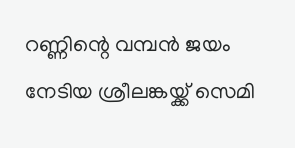റണ്ണിന്റെ വമ്പന്‍ ജയം നേടിയ ശ്രീലങ്കയ്ക്ക് സെമി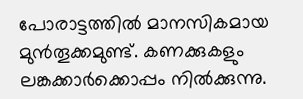പോരാട്ടത്തില്‍ മാനസികമായ മുന്‍തൂക്കമുണ്ട്. കണക്കുകളും ലങ്കക്കാര്‍ക്കൊപ്പം നില്‍ക്കുന്നു.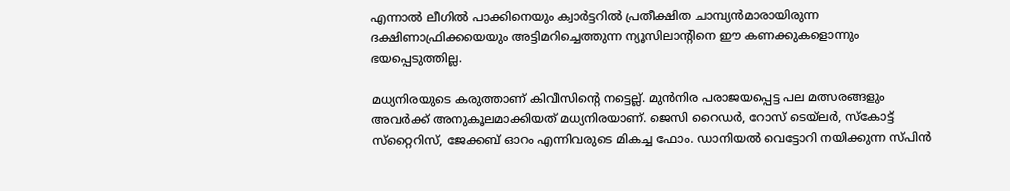എന്നാല്‍ ലീഗില്‍ പാക്കിനെയും ക്വാര്‍ട്ടറില്‍ പ്രതീക്ഷിത ചാമ്പ്യന്‍മാരായിരുന്ന ദക്ഷിണാഫ്രിക്കയെയും അട്ടിമറിച്ചെത്തുന്ന ന്യൂസിലാന്റിനെ ഈ കണക്കുകളൊന്നും ഭയപ്പെടുത്തില്ല.

മധ്യനിരയുടെ കരുത്താണ് കിവീസിന്റെ നട്ടെല്ല്. മുന്‍നിര പരാജയപ്പെട്ട പല മത്സരങ്ങളും അവര്‍ക്ക് അനുകൂലമാക്കിയത് മധ്യനിരയാണ്. ജെസി റൈഡര്‍, റോസ് ടെയ്‌ലര്‍, സ്‌കോട്ട് സ്‌റ്റൈറിസ്, ജേക്കബ് ഓറം എന്നിവരുടെ മികച്ച ഫോം. ഡാനിയല്‍ വെട്ടോറി നയിക്കുന്ന സ്പിന്‍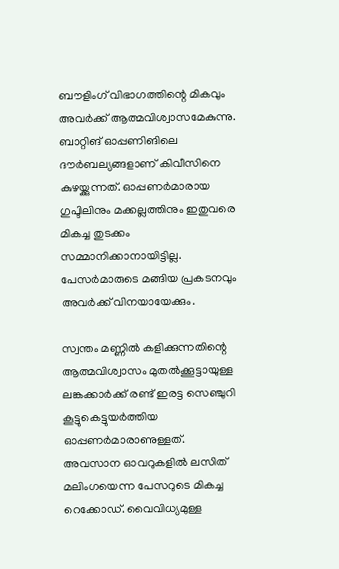ബൗളിംഗ് വിഭാഗത്തിന്റെ മികവും അവര്‍ക്ക് ആത്മവിശ്വാസമേകുന്നു. ബാറ്റിങ് ഓപ്പണിങിലെ ദൗര്‍ബല്യങ്ങളാണ് കിവീസിനെ കുഴയ്ക്കുന്നത്. ഓപ്പണര്‍മാരായ ഗുപ്ടിലിനും മക്കല്ലത്തിനും ഇതുവരെ മികച്ച തുടക്കം സമ്മാനിക്കാനായിട്ടില്ല. പേസര്‍മാരുടെ മങ്ങിയ പ്രകടനവും അവര്‍ക്ക് വിനയായേക്കും.

സ്വന്തം മണ്ണില്‍ കളിക്കുന്നതിന്റെ ആത്മവിശ്വാസം മുതല്‍ക്കൂട്ടായുള്ള ലങ്കക്കാര്‍ക്ക് രണ്ട് ഇരട്ട സെഞ്ചുറി കൂട്ടുകെട്ടുയര്‍ത്തിയ ഓപ്പണര്‍മാരാണുള്ളത്. അവസാന ഓവറുകളില്‍ ലസിത് മലിംഗയെന്ന പേസറുടെ മികച്ച റെക്കോഡ്. വൈവിധ്യമുള്ള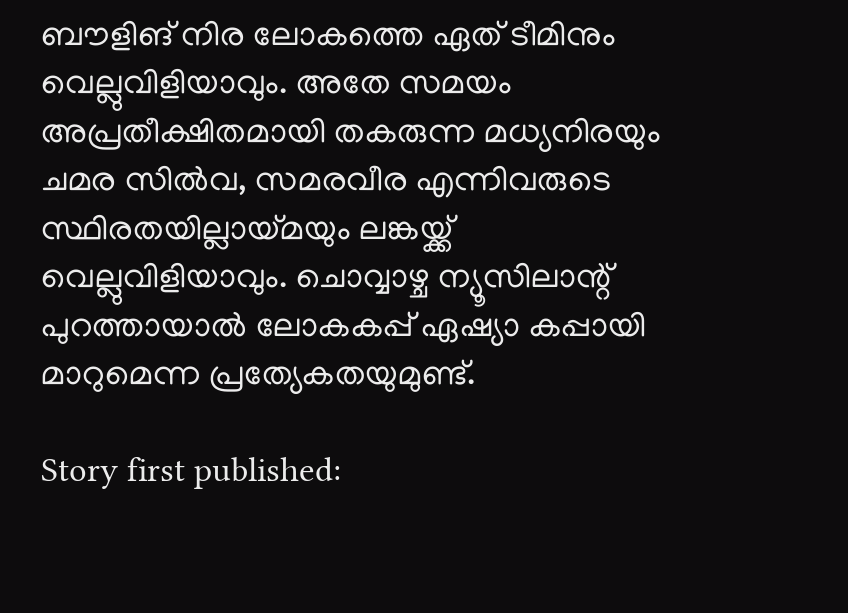ബൗളിങ് നിര ലോകത്തെ ഏത് ടീമിനും വെല്ലുവിളിയാവും. അതേ സമയം അപ്രതീക്ഷിതമായി തകരുന്ന മധ്യനിരയും ചമര സില്‍വ, സമരവീര എന്നിവരുടെ സ്ഥിരതയില്ലായ്മയും ലങ്കയ്ക്ക് വെല്ലുവിളിയാവും. ചൊവ്വാഴ്ച ന്യൂസിലാന്റ് പുറത്തായാല്‍ ലോകകപ്പ് ഏഷ്യാ കപ്പായി മാറുമെന്ന പ്രത്യേകതയുമുണ്ട്.

Story first published: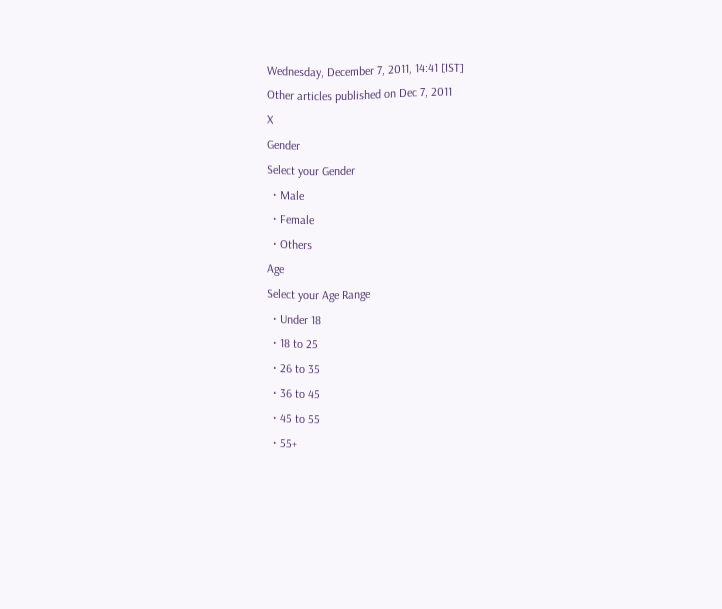Wednesday, December 7, 2011, 14:41 [IST]
Other articles published on Dec 7, 2011
X
Gender
Select your Gender
  • Male
  • Female
  • Others
Age
Select your Age Range
  • Under 18
  • 18 to 25
  • 26 to 35
  • 36 to 45
  • 45 to 55
  • 55+